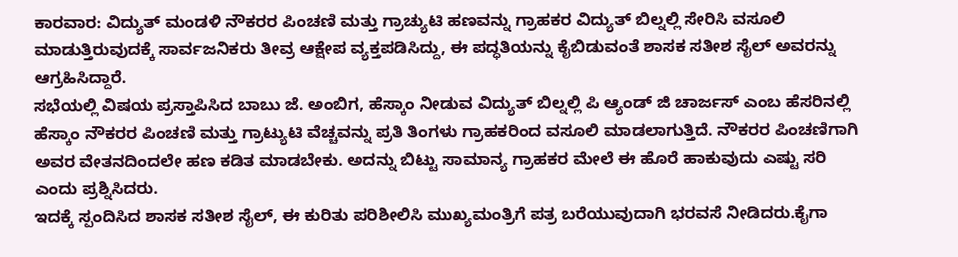ಕಾರವಾರ: ವಿದ್ಯುತ್ ಮಂಡಳಿ ನೌಕರರ ಪಿಂಚಣಿ ಮತ್ತು ಗ್ರಾಚ್ಯುಟಿ ಹಣವನ್ನು ಗ್ರಾಹಕರ ವಿದ್ಯುತ್ ಬಿಲ್ನಲ್ಲಿ ಸೇರಿಸಿ ವಸೂಲಿ ಮಾಡುತ್ತಿರುವುದಕ್ಕೆ ಸಾರ್ವಜನಿಕರು ತೀವ್ರ ಆಕ್ಷೇಪ ವ್ಯಕ್ತಪಡಿಸಿದ್ದು, ಈ ಪದ್ಧತಿಯನ್ನು ಕೈಬಿಡುವಂತೆ ಶಾಸಕ ಸತೀಶ ಸೈಲ್ ಅವರನ್ನು ಆಗ್ರಹಿಸಿದ್ದಾರೆ.
ಸಭೆಯಲ್ಲಿ ವಿಷಯ ಪ್ರಸ್ತಾಪಿಸಿದ ಬಾಬು ಜೆ. ಅಂಬಿಗ, ಹೆಸ್ಕಾಂ ನೀಡುವ ವಿದ್ಯುತ್ ಬಿಲ್ನಲ್ಲಿ ಪಿ ಆ್ಯಂಡ್ ಜಿ ಚಾರ್ಜಸ್ ಎಂಬ ಹೆಸರಿನಲ್ಲಿ ಹೆಸ್ಕಾಂ ನೌಕರರ ಪಿಂಚಣಿ ಮತ್ತು ಗ್ರಾಟ್ಯುಟಿ ವೆಚ್ಚವನ್ನು ಪ್ರತಿ ತಿಂಗಳು ಗ್ರಾಹಕರಿಂದ ವಸೂಲಿ ಮಾಡಲಾಗುತ್ತಿದೆ. ನೌಕರರ ಪಿಂಚಣಿಗಾಗಿ ಅವರ ವೇತನದಿಂದಲೇ ಹಣ ಕಡಿತ ಮಾಡಬೇಕು. ಅದನ್ನು ಬಿಟ್ಟು ಸಾಮಾನ್ಯ ಗ್ರಾಹಕರ ಮೇಲೆ ಈ ಹೊರೆ ಹಾಕುವುದು ಎಷ್ಟು ಸರಿ ಎಂದು ಪ್ರಶ್ನಿಸಿದರು.
ಇದಕ್ಕೆ ಸ್ಪಂದಿಸಿದ ಶಾಸಕ ಸತೀಶ ಸೈಲ್, ಈ ಕುರಿತು ಪರಿಶೀಲಿಸಿ ಮುಖ್ಯಮಂತ್ರಿಗೆ ಪತ್ರ ಬರೆಯುವುದಾಗಿ ಭರವಸೆ ನೀಡಿದರು.ಕೈಗಾ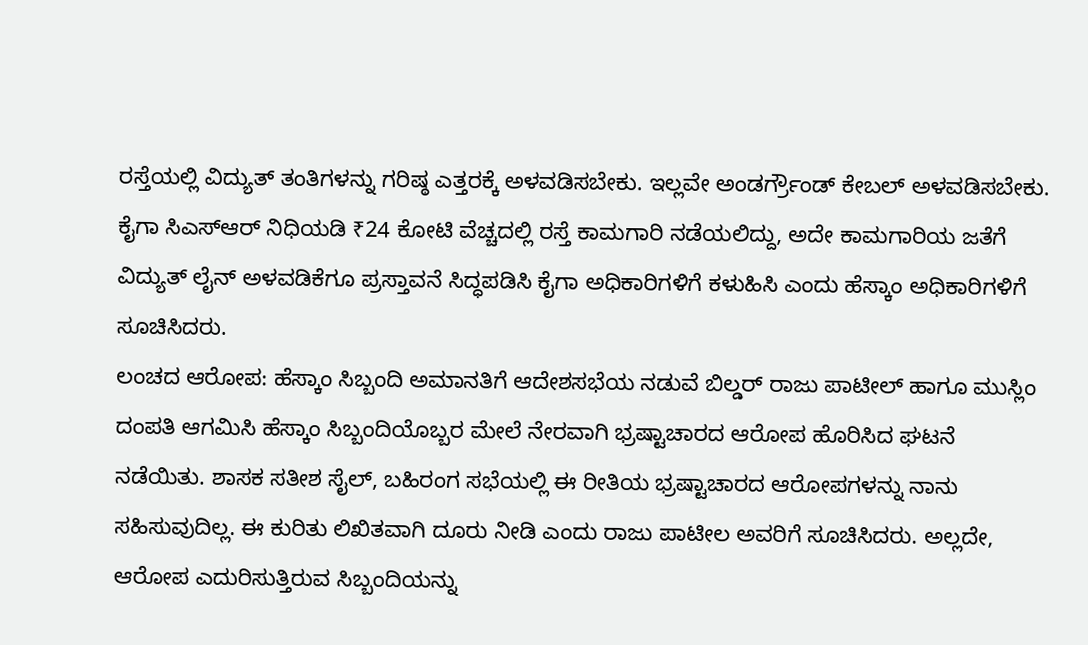ರಸ್ತೆಯಲ್ಲಿ ವಿದ್ಯುತ್ ತಂತಿಗಳನ್ನು ಗರಿಷ್ಠ ಎತ್ತರಕ್ಕೆ ಅಳವಡಿಸಬೇಕು. ಇಲ್ಲವೇ ಅಂಡರ್ಗ್ರೌಂಡ್ ಕೇಬಲ್ ಅಳವಡಿಸಬೇಕು. ಕೈಗಾ ಸಿಎಸ್ಆರ್ ನಿಧಿಯಡಿ ₹24 ಕೋಟಿ ವೆಚ್ಚದಲ್ಲಿ ರಸ್ತೆ ಕಾಮಗಾರಿ ನಡೆಯಲಿದ್ದು, ಅದೇ ಕಾಮಗಾರಿಯ ಜತೆಗೆ ವಿದ್ಯುತ್ ಲೈನ್ ಅಳವಡಿಕೆಗೂ ಪ್ರಸ್ತಾವನೆ ಸಿದ್ಧಪಡಿಸಿ ಕೈಗಾ ಅಧಿಕಾರಿಗಳಿಗೆ ಕಳುಹಿಸಿ ಎಂದು ಹೆಸ್ಕಾಂ ಅಧಿಕಾರಿಗಳಿಗೆ ಸೂಚಿಸಿದರು.
ಲಂಚದ ಆರೋಪ: ಹೆಸ್ಕಾಂ ಸಿಬ್ಬಂದಿ ಅಮಾನತಿಗೆ ಆದೇಶಸಭೆಯ ನಡುವೆ ಬಿಲ್ಡರ್ ರಾಜು ಪಾಟೀಲ್ ಹಾಗೂ ಮುಸ್ಲಿಂ ದಂಪತಿ ಆಗಮಿಸಿ ಹೆಸ್ಕಾಂ ಸಿಬ್ಬಂದಿಯೊಬ್ಬರ ಮೇಲೆ ನೇರವಾಗಿ ಭ್ರಷ್ಟಾಚಾರದ ಆರೋಪ ಹೊರಿಸಿದ ಘಟನೆ ನಡೆಯಿತು. ಶಾಸಕ ಸತೀಶ ಸೈಲ್, ಬಹಿರಂಗ ಸಭೆಯಲ್ಲಿ ಈ ರೀತಿಯ ಭ್ರಷ್ಟಾಚಾರದ ಆರೋಪಗಳನ್ನು ನಾನು ಸಹಿಸುವುದಿಲ್ಲ. ಈ ಕುರಿತು ಲಿಖಿತವಾಗಿ ದೂರು ನೀಡಿ ಎಂದು ರಾಜು ಪಾಟೀಲ ಅವರಿಗೆ ಸೂಚಿಸಿದರು. ಅಲ್ಲದೇ, ಆರೋಪ ಎದುರಿಸುತ್ತಿರುವ ಸಿಬ್ಬಂದಿಯನ್ನು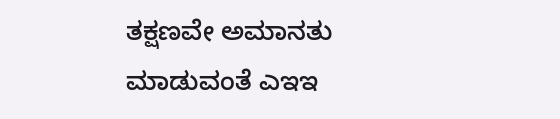ತಕ್ಷಣವೇ ಅಮಾನತು ಮಾಡುವಂತೆ ಎಇಇ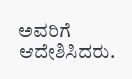ಅವರಿಗೆ ಆದೇಶಿಸಿದರು.